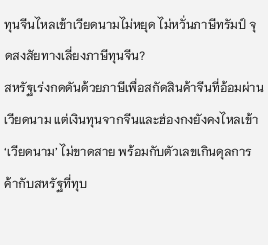ทุนจีนไหลเข้าเวียดนามไม่หยุด ไม่หวั่นภาษีทรัมป์ จุดสงสัยทางเลี่ยงภาษีทุนจีน?
สหรัฐเร่งกดดันด้วยภาษีเพื่อสกัดสินค้าจีนที่อ้อมผ่านเวียดนาม แต่เงินทุนจากจีนและฮ่องกงยังคงไหลเข้า ‘เวียดนาม’ ไม่ขาดสาย พร้อมกับตัวเลขเกินดุลการค้ากับสหรัฐที่ทุบ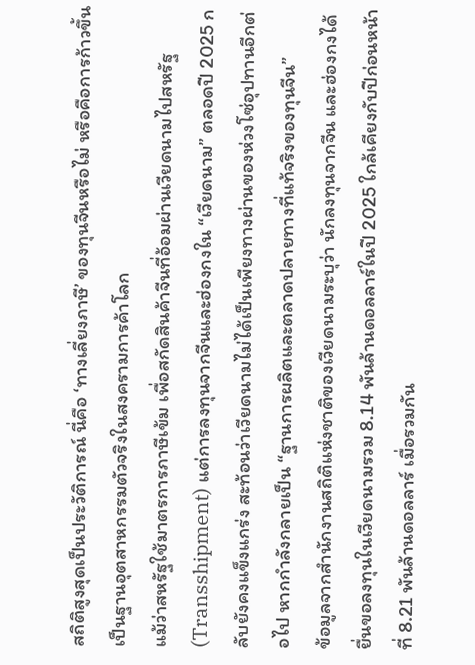สถิติสูงสุดเป็นประวัติการณ์ นี่คือ ‘ทางเลี่ยงภาษี’ ของทุนจีนหรือไม่ หรือคือการก้าวขึ้นเป็นฐานอุตสาหกรรมตัวจริงในสงครามการค้าโลก
แม้ว่าสหรัฐใช้มาตรการภาษีเข้ม เพื่อสกัดสินค้าจีนที่อ้อมผ่านเวียดนามไปสหรัฐ (Transshipment) แต่การลงทุนจากจีนและฮ่องกงใน “เวียดนาม” ตลอดปี 2025 กลับยังคงแข็งแกร่ง สะท้อนว่าเวียดนามไม่ได้เป็นเพียงทางผ่านของห่วงโซ่อุปทานอีกต่อไป หากกำลังกลายเป็น “ฐานการผลิตและตลาดปลายทางที่แท้จริงของทุนจีน”
ข้อมูลจากสำนักงานสถิติแห่งชาติของเวียดนามระบุว่า นักลงทุนจากจีน และฮ่องกงได้ยื่นขอลงทุนในเวียดนามรวม 8.14 พันล้านดอลลาร์ในปี 2025 ใกล้เคียงกับปีก่อนหน้าที่ 8.21 พันล้านดอลลาร์ เมื่อรวมกัน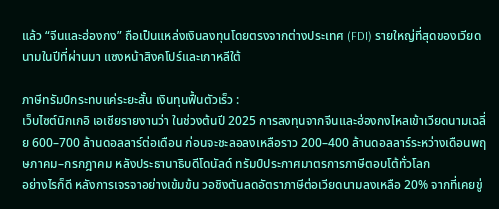แล้ว “จีนและฮ่องกง” ถือเป็นแหล่งเงินลงทุนโดยตรงจากต่างประเทศ (FDI) รายใหญ่ที่สุดของเวียดนามในปีที่ผ่านมา แซงหน้าสิงคโปร์และเกาหลีใต้

ภาษีทรัมป์กระทบแค่ระยะสั้น เงินทุนฟื้นตัวเร็ว :
เว็บไซต์นิกเกอิ เอเชียรายงานว่า ในช่วงต้นปี 2025 การลงทุนจากจีนและฮ่องกงไหลเข้าเวียดนามเฉลี่ย 600–700 ล้านดอลลาร์ต่อเดือน ก่อนจะชะลอลงเหลือราว 200–400 ล้านดอลลาร์ระหว่างเดือนพฤษภาคม–กรกฎาคม หลังประธานาธิบดีโดนัลด์ ทรัมป์ประกาศมาตรการภาษีตอบโต้ทั่วโลก
อย่างไรก็ดี หลังการเจรจาอย่างเข้มข้น วอชิงตันลดอัตราภาษีต่อเวียดนามลงเหลือ 20% จากที่เคยขู่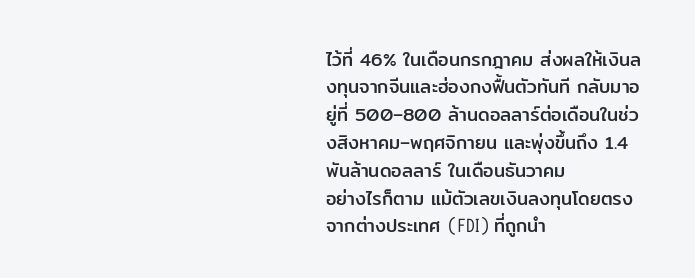ไว้ที่ 46% ในเดือนกรกฎาคม ส่งผลให้เงินลงทุนจากจีนและฮ่องกงฟื้นตัวทันที กลับมาอยู่ที่ 500–800 ล้านดอลลาร์ต่อเดือนในช่วงสิงหาคม–พฤศจิกายน และพุ่งขึ้นถึง 1.4 พันล้านดอลลาร์ ในเดือนธันวาคม
อย่างไรก็ตาม แม้ตัวเลขเงินลงทุนโดยตรงจากต่างประเทศ (FDI) ที่ถูกนำ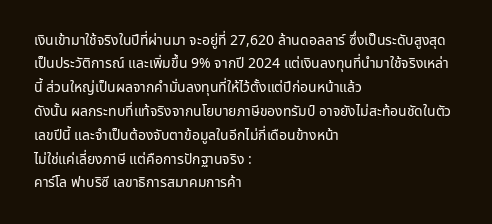เงินเข้ามาใช้จริงในปีที่ผ่านมา จะอยู่ที่ 27,620 ล้านดอลลาร์ ซึ่งเป็นระดับสูงสุดเป็นประวัติการณ์ และเพิ่มขึ้น 9% จากปี 2024 แต่เงินลงทุนที่นำมาใช้จริงเหล่านี้ ส่วนใหญ่เป็นผลจากคำมั่นลงทุนที่ให้ไว้ตั้งแต่ปีก่อนหน้าแล้ว
ดังนั้น ผลกระทบที่แท้จริงจากนโยบายภาษีของทรัมป์ อาจยังไม่สะท้อนชัดในตัวเลขปีนี้ และจำเป็นต้องจับตาข้อมูลในอีกไม่กี่เดือนข้างหน้า
ไม่ใช่แค่เลี่ยงภาษี แต่คือการปักฐานจริง :
คาร์โล ฟาบริซี เลขาธิการสมาคมการค้า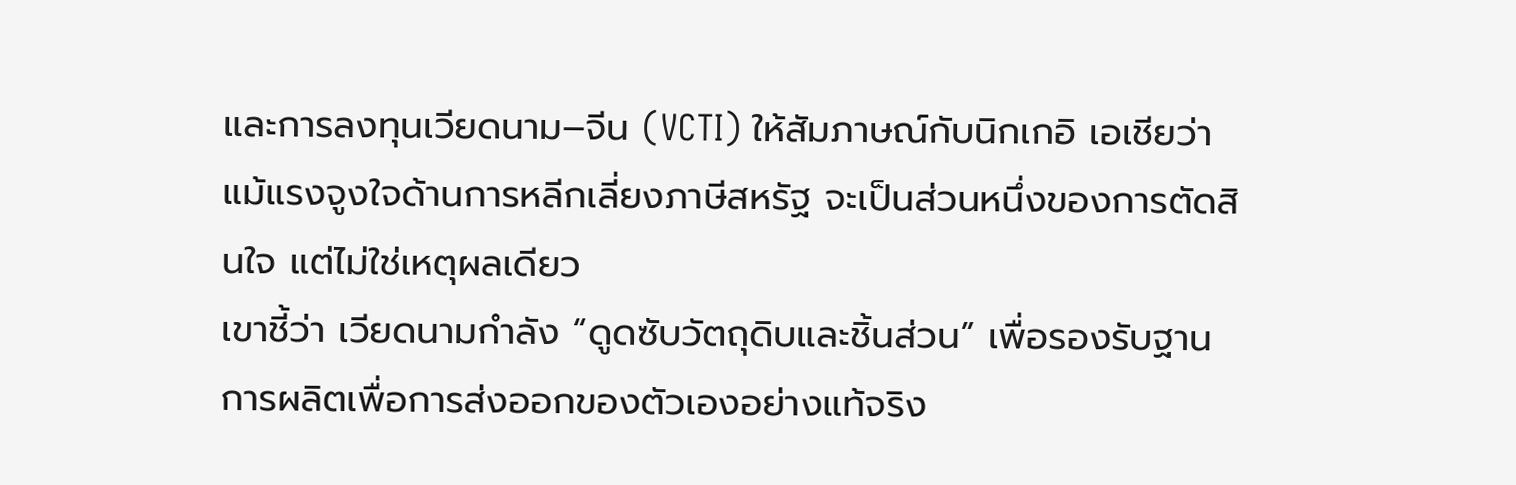และการลงทุนเวียดนาม–จีน (VCTI) ให้สัมภาษณ์กับนิกเกอิ เอเชียว่า แม้แรงจูงใจด้านการหลีกเลี่ยงภาษีสหรัฐ จะเป็นส่วนหนึ่งของการตัดสินใจ แต่ไม่ใช่เหตุผลเดียว
เขาชี้ว่า เวียดนามกำลัง “ดูดซับวัตถุดิบและชิ้นส่วน” เพื่อรองรับฐานการผลิตเพื่อการส่งออกของตัวเองอย่างแท้จริง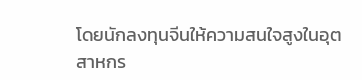โดยนักลงทุนจีนให้ความสนใจสูงในอุตสาหกร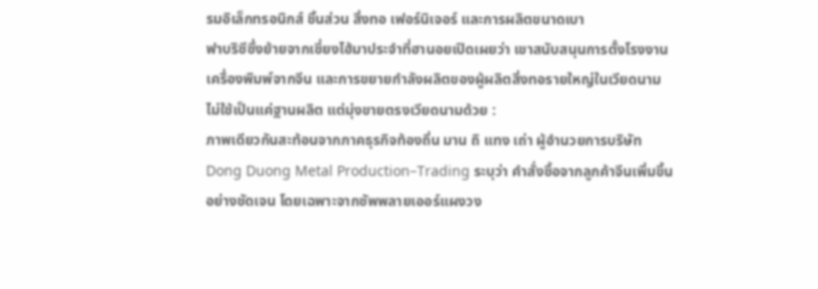รมอิเล็กทรอนิกส์ ชิ้นส่วน สิ่งทอ เฟอร์นิเจอร์ และการผลิตขนาดเบา
ฟาบริซีซึ่งย้ายจากเซี่ยงไฮ้มาประจำที่ฮานอยเปิดเผยว่า เขาสนับสนุนการตั้งโรงงานเครื่องพิมพ์จากจีน และการขยายกำลังผลิตของผู้ผลิตสิ่งทอรายใหญ่ในเวียดนาม
ไม่ใช้เป็นแค่ฐานผลิต แต่มุ่งขายตรงเวียดนามด้วย :
ภาพเดียวกันสะท้อนจากภาคธุรกิจท้องถิ่น มาน ถิ แทง เถ่า ผู้อำนวยการบริษัท Dong Duong Metal Production–Trading ระบุว่า คำสั่งซื้อจากลูกค้าจีนเพิ่มขึ้นอย่างชัดเจน โดยเฉพาะจากซัพพลายเออร์แผงวง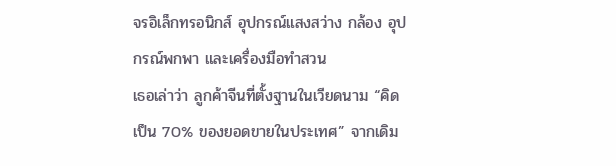จรอิเล็กทรอนิกส์ อุปกรณ์แสงสว่าง กล้อง อุปกรณ์พกพา และเครื่องมือทำสวน
เธอเล่าว่า ลูกค้าจีนที่ตั้งฐานในเวียดนาม “คิดเป็น 70% ของยอดขายในประเทศ” จากเดิม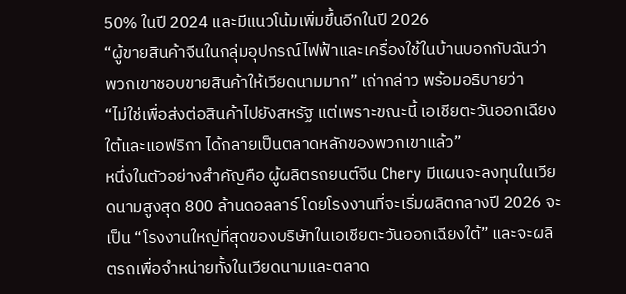50% ในปี 2024 และมีแนวโน้มเพิ่มขึ้นอีกในปี 2026
“ผู้ขายสินค้าจีนในกลุ่มอุปกรณ์ไฟฟ้าและเครื่องใช้ในบ้านบอกกับฉันว่า พวกเขาชอบขายสินค้าให้เวียดนามมาก” เถ่ากล่าว พร้อมอธิบายว่า
“ไม่ใช่เพื่อส่งต่อสินค้าไปยังสหรัฐ แต่เพราะขณะนี้ เอเชียตะวันออกเฉียงใต้และแอฟริกา ได้กลายเป็นตลาดหลักของพวกเขาแล้ว”
หนึ่งในตัวอย่างสำคัญคือ ผู้ผลิตรถยนต์จีน Chery มีแผนจะลงทุนในเวียดนามสูงสุด 800 ล้านดอลลาร์ โดยโรงงานที่จะเริ่มผลิตกลางปี 2026 จะเป็น “โรงงานใหญ่ที่สุดของบริษัทในเอเชียตะวันออกเฉียงใต้” และจะผลิตรถเพื่อจำหน่ายทั้งในเวียดนามและตลาด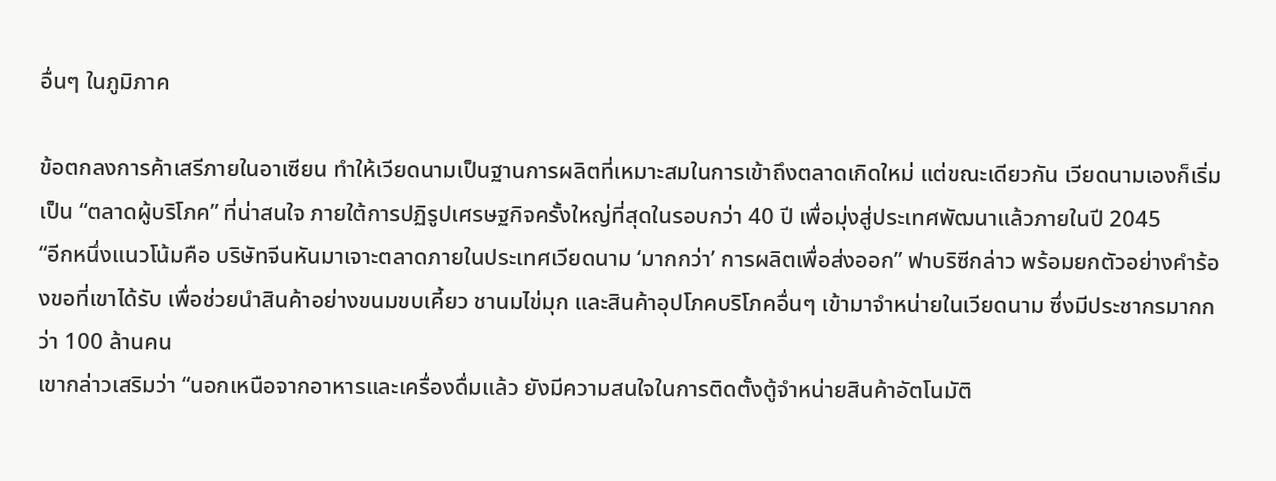อื่นๆ ในภูมิภาค

ข้อตกลงการค้าเสรีภายในอาเซียน ทำให้เวียดนามเป็นฐานการผลิตที่เหมาะสมในการเข้าถึงตลาดเกิดใหม่ แต่ขณะเดียวกัน เวียดนามเองก็เริ่มเป็น “ตลาดผู้บริโภค” ที่น่าสนใจ ภายใต้การปฏิรูปเศรษฐกิจครั้งใหญ่ที่สุดในรอบกว่า 40 ปี เพื่อมุ่งสู่ประเทศพัฒนาแล้วภายในปี 2045
“อีกหนึ่งแนวโน้มคือ บริษัทจีนหันมาเจาะตลาดภายในประเทศเวียดนาม ‘มากกว่า’ การผลิตเพื่อส่งออก” ฟาบริซีกล่าว พร้อมยกตัวอย่างคำร้องขอที่เขาได้รับ เพื่อช่วยนำสินค้าอย่างขนมขบเคี้ยว ชานมไข่มุก และสินค้าอุปโภคบริโภคอื่นๆ เข้ามาจำหน่ายในเวียดนาม ซึ่งมีประชากรมากกว่า 100 ล้านคน
เขากล่าวเสริมว่า “นอกเหนือจากอาหารและเครื่องดื่มแล้ว ยังมีความสนใจในการติดตั้งตู้จำหน่ายสินค้าอัตโนมัติ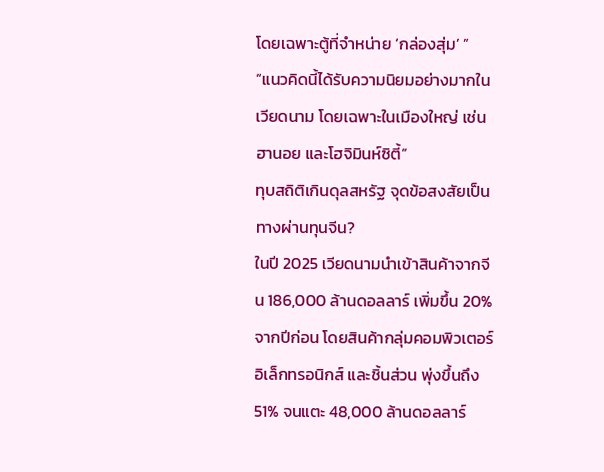โดยเฉพาะตู้ที่จำหน่าย ‘กล่องสุ่ม’ ”
“แนวคิดนี้ได้รับความนิยมอย่างมากในเวียดนาม โดยเฉพาะในเมืองใหญ่ เช่น ฮานอย และโฮจิมินห์ซิตี้”
ทุบสถิติเกินดุลสหรัฐ จุดข้อสงสัยเป็นทางผ่านทุนจีน?
ในปี 2025 เวียดนามนำเข้าสินค้าจากจีน 186,000 ล้านดอลลาร์ เพิ่มขึ้น 20% จากปีก่อน โดยสินค้ากลุ่มคอมพิวเตอร์ อิเล็กทรอนิกส์ และชิ้นส่วน พุ่งขึ้นถึง 51% จนแตะ 48,000 ล้านดอลลาร์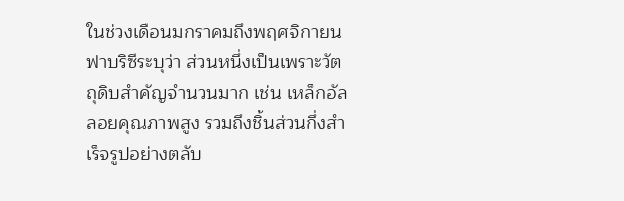ในช่วงเดือนมกราคมถึงพฤศจิกายน
ฟาบริซีระบุว่า ส่วนหนึ่งเป็นเพราะวัตถุดิบสำคัญจำนวนมาก เช่น เหล็กอัลลอยคุณภาพสูง รวมถึงชิ้นส่วนกึ่งสำเร็จรูปอย่างตลับ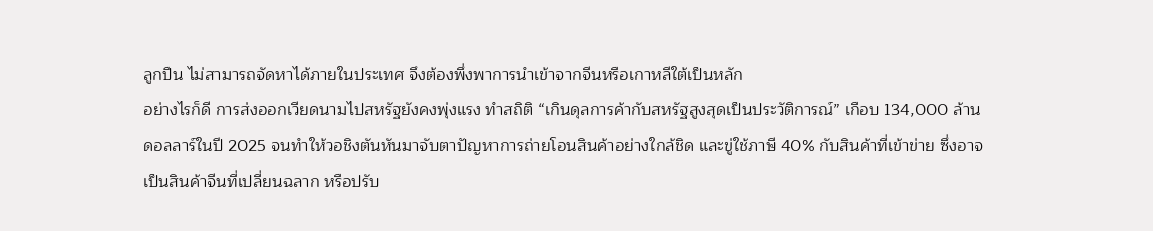ลูกปืน ไม่สามารถจัดหาได้ภายในประเทศ จึงต้องพึ่งพาการนำเข้าจากจีนหรือเกาหลีใต้เป็นหลัก
อย่างไรก็ดี การส่งออกเวียดนามไปสหรัฐยังคงพุ่งแรง ทำสถิติ “เกินดุลการค้ากับสหรัฐสูงสุดเป็นประวัติการณ์” เกือบ 134,000 ล้านดอลลาร์ในปี 2025 จนทำให้วอชิงตันหันมาจับตาปัญหาการถ่ายโอนสินค้าอย่างใกล้ชิด และขู่ใช้ภาษี 40% กับสินค้าที่เข้าข่าย ซึ่งอาจเป็นสินค้าจีนที่เปลี่ยนฉลาก หรือปรับ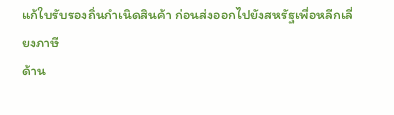แก้ใบรับรองถิ่นกำเนิดสินค้า ก่อนส่งออกไปยังสหรัฐเพื่อหลีกเลี่ยงภาษี
ด้าน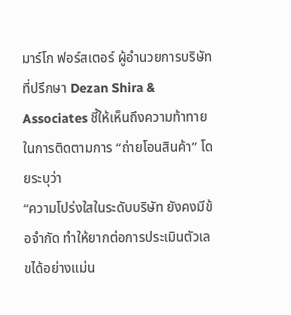มาร์โก ฟอร์สเตอร์ ผู้อำนวยการบริษัทที่ปรึกษา Dezan Shira & Associates ชี้ให้เห็นถึงความท้าทายในการติดตามการ “ถ่ายโอนสินค้า” โดยระบุว่า
“ความโปร่งใสในระดับบริษัท ยังคงมีข้อจำกัด ทำให้ยากต่อการประเมินตัวเลขได้อย่างแม่น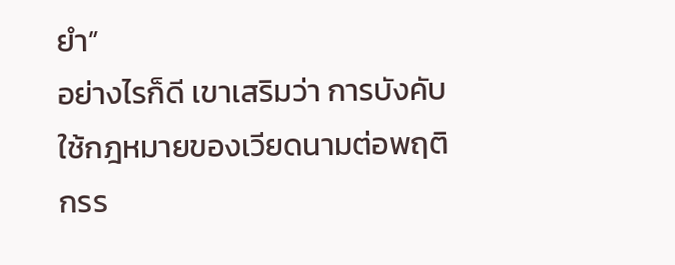ยำ”
อย่างไรก็ดี เขาเสริมว่า การบังคับใช้กฎหมายของเวียดนามต่อพฤติกรร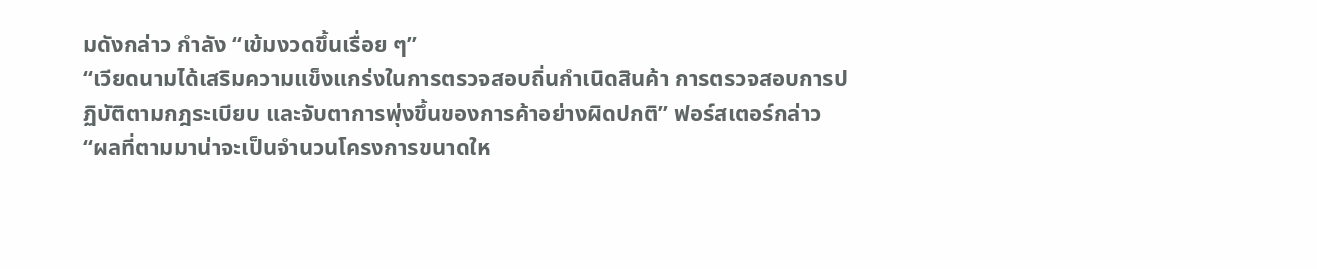มดังกล่าว กำลัง “เข้มงวดขึ้นเรื่อย ๆ”
“เวียดนามได้เสริมความแข็งแกร่งในการตรวจสอบถิ่นกำเนิดสินค้า การตรวจสอบการปฏิบัติตามกฎระเบียบ และจับตาการพุ่งขึ้นของการค้าอย่างผิดปกติ” ฟอร์สเตอร์กล่าว
“ผลที่ตามมาน่าจะเป็นจำนวนโครงการขนาดให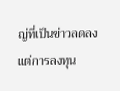ญ่ที่เป็นข่าวลดลง แต่การลงทุน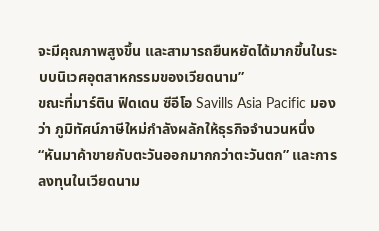จะมีคุณภาพสูงขึ้น และสามารถยืนหยัดได้มากขึ้นในระบบนิเวศอุตสาหกรรมของเวียดนาม”
ขณะที่มาร์ติน ฟิดเดน ซีอีโอ Savills Asia Pacific มองว่า ภูมิทัศน์ภาษีใหม่กำลังผลักให้ธุรกิจจำนวนหนึ่ง “หันมาค้าขายกับตะวันออกมากกว่าตะวันตก” และการลงทุนในเวียดนาม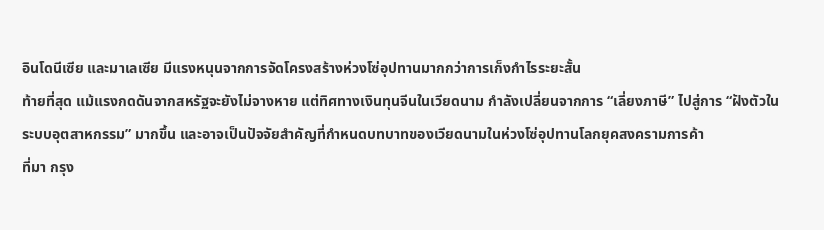อินโดนีเซีย และมาเลเซีย มีแรงหนุนจากการจัดโครงสร้างห่วงโซ่อุปทานมากกว่าการเก็งกำไรระยะสั้น
ท้ายที่สุด แม้แรงกดดันจากสหรัฐจะยังไม่จางหาย แต่ทิศทางเงินทุนจีนในเวียดนาม กำลังเปลี่ยนจากการ “เลี่ยงภาษี” ไปสู่การ “ฝังตัวในระบบอุตสาหกรรม” มากขึ้น และอาจเป็นปัจจัยสำคัญที่กำหนดบทบาทของเวียดนามในห่วงโซ่อุปทานโลกยุคสงครามการค้า
ที่มา กรุง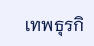เทพธุรกิ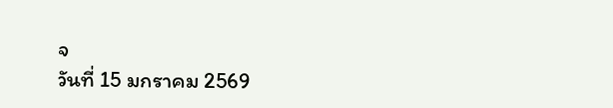จ
วันที่ 15 มกราคม 2569